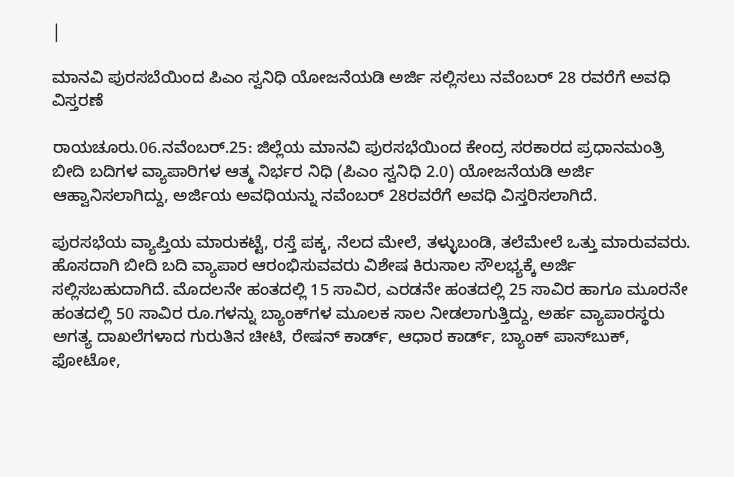|

ಮಾನವಿ ಪುರಸಬೆಯಿಂದ ಪಿಎಂ ಸ್ವನಿಧಿ ಯೋಜನೆಯಡಿ ಅರ್ಜಿ ಸಲ್ಲಿಸಲು ನವೆಂಬರ್ 28 ರವರೆಗೆ ಅವಧಿ ವಿಸ್ತರಣೆ

ರಾಯಚೂರು.06.ನವೆಂಬರ್.25: ಜಿಲ್ಲೆಯ ಮಾನವಿ ಪುರಸಭೆಯಿಂದ ಕೇಂದ್ರ ಸರಕಾರದ ಪ್ರಧಾನಮಂತ್ರಿ ಬೀದಿ ಬದಿಗಳ ವ್ಯಾಪಾರಿಗಳ ಆತ್ಮ ನಿರ್ಭರ ನಿಧಿ (ಪಿಎಂ ಸ್ವನಿಧಿ 2.0) ಯೋಜನೆಯಡಿ ಅರ್ಜಿ ಆಹ್ವಾನಿಸಲಾಗಿದ್ದು, ಅರ್ಜಿಯ ಅವಧಿಯನ್ನು ನವೆಂಬರ್ 28ರವರೆಗೆ ಅವಧಿ ವಿಸ್ತರಿಸಲಾಗಿದೆ.

ಪುರಸಭೆಯ ವ್ಯಾಪ್ತಿಯ ಮಾರುಕಟ್ಟೆ, ರಸ್ತೆ ಪಕ್ಕ, ನೆಲದ ಮೇಲೆ, ತಳ್ಳುಬಂಡಿ, ತಲೆಮೇಲೆ ಒತ್ತು ಮಾರುವವರು. ಹೊಸದಾಗಿ ಬೀದಿ ಬದಿ ವ್ಯಾಪಾರ ಆರಂಭಿಸುವವರು ವಿಶೇಷ ಕಿರುಸಾಲ ಸೌಲಭ್ಯಕ್ಕೆ ಅರ್ಜಿ ಸಲ್ಲಿಸಬಹುದಾಗಿದೆ. ಮೊದಲನೇ ಹಂತದಲ್ಲಿ 15 ಸಾವಿರ, ಎರಡನೇ ಹಂತದಲ್ಲಿ 25 ಸಾವಿರ ಹಾಗೂ ಮೂರನೇ ಹಂತದಲ್ಲಿ 50 ಸಾವಿರ ರೂ.ಗಳನ್ನು ಬ್ಯಾಂಕ್‌ಗಳ ಮೂಲಕ ಸಾಲ ನೀಡಲಾಗುತ್ತಿದ್ದು, ಅರ್ಹ ವ್ಯಾಪಾರಸ್ಥರು ಅಗತ್ಯ ದಾಖಲೆಗಳಾದ ಗುರುತಿನ ಚೀಟಿ, ರೇಷನ್ ಕಾರ್ಡ್, ಆಧಾರ ಕಾರ್ಡ್, ಬ್ಯಾಂಕ್ ಪಾಸ್‌ಬುಕ್, ಫೋಟೋ,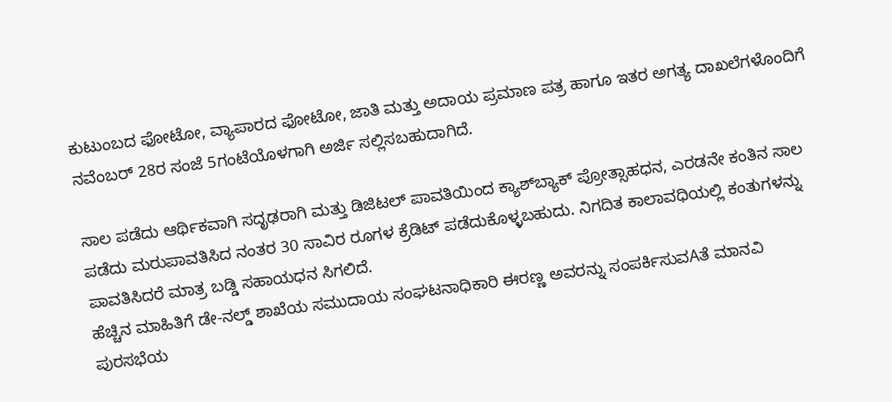ಕುಟುಂಬದ ಫೋಟೋ, ವ್ಯಾಪಾರದ ಫೋಟೋ, ಜಾತಿ ಮತ್ತು ಅದಾಯ ಪ್ರಮಾಣ ಪತ್ರ ಹಾಗೂ ಇತರ ಅಗತ್ಯ ದಾಖಲೆಗಳೊಂದಿಗೆ ನವೆಂಬರ್ 28ರ ಸಂಜೆ 5ಗಂಟೆಯೊಳಗಾಗಿ ಅರ್ಜಿ ಸಲ್ಲಿಸಬಹುದಾಗಿದೆ.

ಸಾಲ ಪಡೆದು ಆರ್ಥಿಕವಾಗಿ ಸದೃಢರಾಗಿ ಮತ್ತು ಡಿಜಿಟಲ್ ಪಾವತಿಯಿಂದ ಕ್ಯಾಶ್‌ಬ್ಯಾಕ್ ಪ್ರೋತ್ಸಾಹಧನ, ಎರಡನೇ ಕಂತಿನ ಸಾಲ ಪಡೆದು ಮರುಪಾವತಿಸಿದ ನಂತರ 30 ಸಾವಿರ ರೂಗಳ ಕ್ರೆಡಿಟ್ ಪಡೆದುಕೊಳ್ಳಬಹುದು. ನಿಗದಿತ ಕಾಲಾವಧಿಯಲ್ಲಿ ಕಂತುಗಳನ್ನು ಪಾವತಿಸಿದರೆ ಮಾತ್ರ ಬಡ್ಡಿ ಸಹಾಯಧನ ಸಿಗಲಿದೆ.
ಹೆಚ್ಚಿನ ಮಾಹಿತಿಗೆ ಡೇ-ನಲ್ಡ್ ಶಾಖೆಯ ಸಮುದಾಯ ಸಂಘಟನಾಧಿಕಾರಿ ಈರಣ್ಣ ಅವರನ್ನು ಸಂಪರ್ಕಿಸುವAತೆ ಮಾನವಿ ಪುರಸಭೆಯ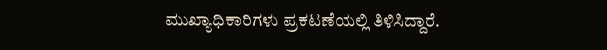ಮುಖ್ಯಾಧಿಕಾರಿಗಳು ಪ್ರಕಟಣೆಯಲ್ಲಿ ತಿಳಿಸಿದ್ದಾರೆ.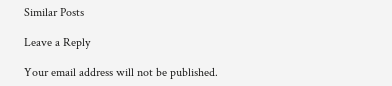Similar Posts

Leave a Reply

Your email address will not be published.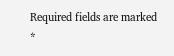Required fields are marked *